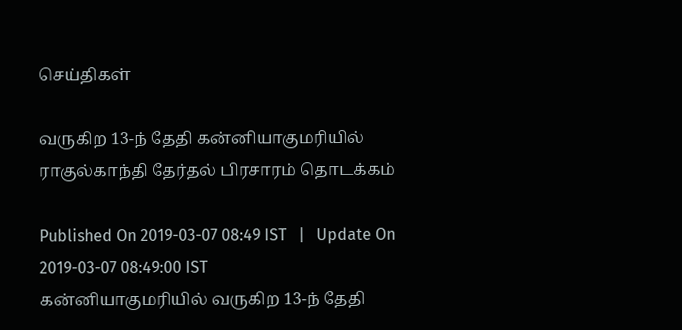செய்திகள்

வருகிற 13-ந் தேதி கன்னியாகுமரியில் ராகுல்காந்தி தேர்தல் பிரசாரம் தொடக்கம்

Published On 2019-03-07 08:49 IST   |   Update On 2019-03-07 08:49:00 IST
கன்னியாகுமரியில் வருகிற 13-ந் தேதி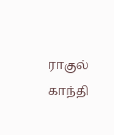ராகுல் காந்தி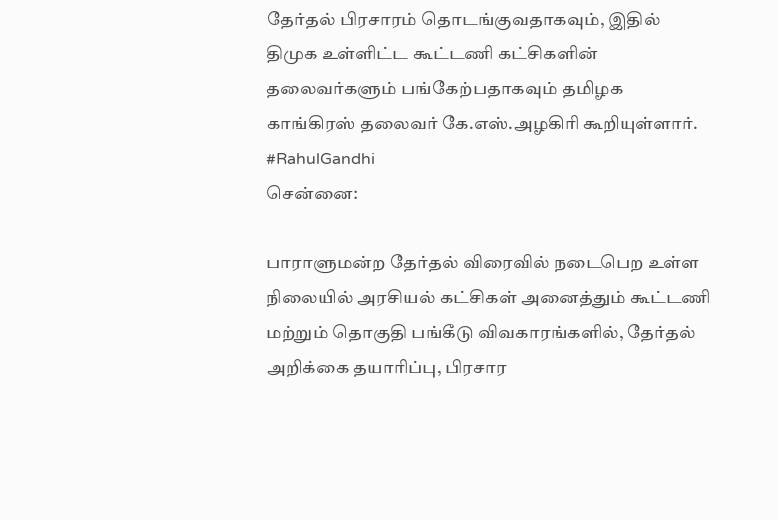தேர்தல் பிரசாரம் தொடங்குவதாகவும், இதில் திமுக உள்ளிட்ட கூட்டணி கட்சிகளின் தலைவர்களும் பங்கேற்பதாகவும் தமிழக காங்கிரஸ் தலைவர் கே.எஸ்.அழகிரி கூறியுள்ளார். #RahulGandhi
சென்னை:

பாராளுமன்ற தேர்தல் விரைவில் நடைபெற உள்ள நிலையில் அரசியல் கட்சிகள் அனைத்தும் கூட்டணி மற்றும் தொகுதி பங்கீடு விவகாரங்களில், தேர்தல் அறிக்கை தயாரிப்பு, பிரசார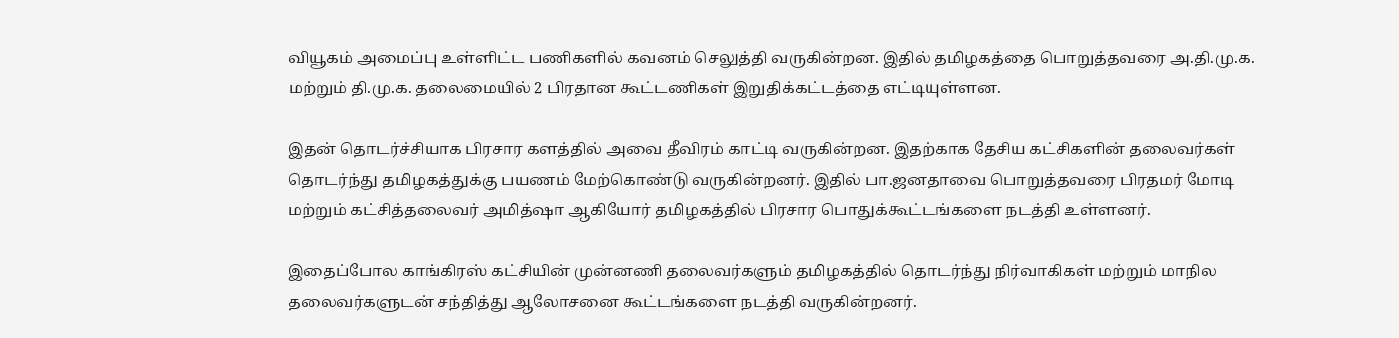வியூகம் அமைப்பு உள்ளிட்ட பணிகளில் கவனம் செலுத்தி வருகின்றன. இதில் தமிழகத்தை பொறுத்தவரை அ.தி.மு.க. மற்றும் தி.மு.க. தலைமையில் 2 பிரதான கூட்டணிகள் இறுதிக்கட்டத்தை எட்டியுள்ளன.

இதன் தொடர்ச்சியாக பிரசார களத்தில் அவை தீவிரம் காட்டி வருகின்றன. இதற்காக தேசிய கட்சிகளின் தலைவர்கள் தொடர்ந்து தமிழகத்துக்கு பயணம் மேற்கொண்டு வருகின்றனர். இதில் பா.ஜனதாவை பொறுத்தவரை பிரதமர் மோடி மற்றும் கட்சித்தலைவர் அமித்ஷா ஆகியோர் தமிழகத்தில் பிரசார பொதுக்கூட்டங்களை நடத்தி உள்ளனர்.

இதைப்போல காங்கிரஸ் கட்சியின் முன்னணி தலைவர்களும் தமிழகத்தில் தொடர்ந்து நிர்வாகிகள் மற்றும் மாநில தலைவர்களுடன் சந்தித்து ஆலோசனை கூட்டங்களை நடத்தி வருகின்றனர்.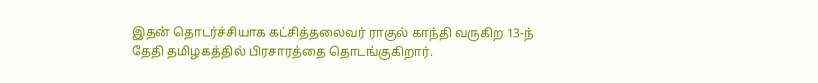இதன் தொடர்ச்சியாக கட்சித்தலைவர் ராகுல் காந்தி வருகிற 13-ந் தேதி தமிழகத்தில் பிரசாரத்தை தொடங்குகிறார்.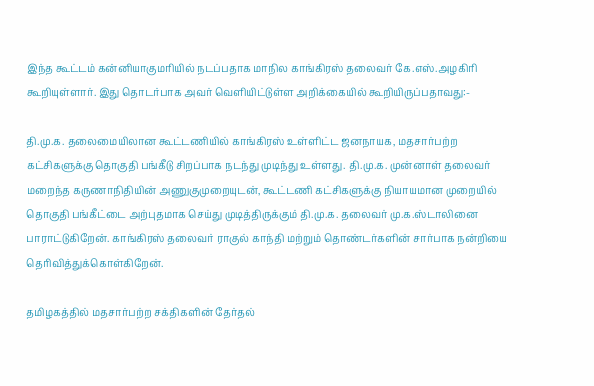இந்த கூட்டம் கன்னியாகுமரியில் நடப்பதாக மாநில காங்கிரஸ் தலைவர் கே.எஸ்.அழகிரி கூறியுள்ளார். இது தொடர்பாக அவர் வெளியிட்டுள்ள அறிக்கையில் கூறியிருப்பதாவது:-

தி.மு.க. தலைமையிலான கூட்டணியில் காங்கிரஸ் உள்ளிட்ட ஜனநாயக, மதசார்பற்ற கட்சிகளுக்கு தொகுதி பங்கீடு சிறப்பாக நடந்து முடிந்து உள்ளது. தி.மு.க. முன்னாள் தலைவர் மறைந்த கருணாநிதியின் அணுகுமுறையுடன், கூட்டணி கட்சிகளுக்கு நியாயமான முறையில் தொகுதி பங்கீட்டை அற்புதமாக செய்து முடித்திருக்கும் தி.மு.க. தலைவர் மு.க.ஸ்டாலினை பாராட்டுகிறேன். காங்கிரஸ் தலைவர் ராகுல் காந்தி மற்றும் தொண்டர்களின் சார்பாக நன்றியை தெரிவித்துக்கொள்கிறேன்.

தமிழகத்தில் மதசார்பற்ற சக்திகளின் தேர்தல்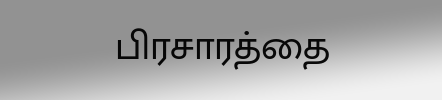பிரசாரத்தை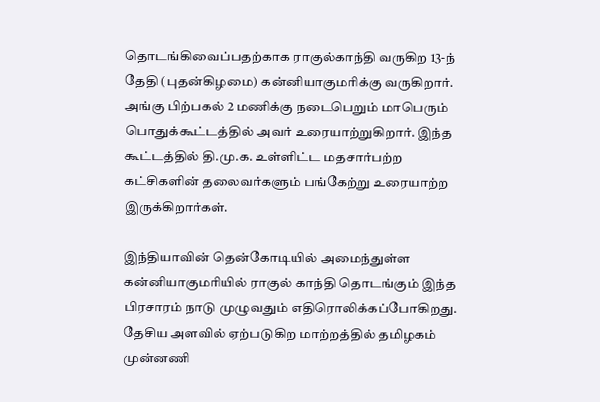தொடங்கிவைப்பதற்காக ராகுல்காந்தி வருகிற 13-ந் தேதி (புதன்கிழமை) கன்னியாகுமரிக்கு வருகிறார். அங்கு பிற்பகல் 2 மணிக்கு நடைபெறும் மாபெரும் பொதுக்கூட்டத்தில் அவர் உரையாற்றுகிறார். இந்த கூட்டத்தில் தி.மு.க. உள்ளிட்ட மதசார்பற்ற கட்சிகளின் தலைவர்களும் பங்கேற்று உரையாற்ற இருக்கிறார்கள்.

இந்தியாவின் தென்கோடியில் அமைந்துள்ள கன்னியாகுமரியில் ராகுல் காந்தி தொடங்கும் இந்த பிரசாரம் நாடு முழுவதும் எதிரொலிக்கப்போகிறது. தேசிய அளவில் ஏற்படுகிற மாற்றத்தில் தமிழகம் முன்னணி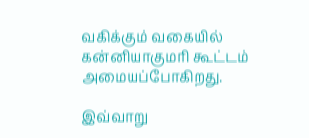வகிக்கும் வகையில் கன்னியாகுமரி கூட்டம் அமையப்போகிறது.

இவ்வாறு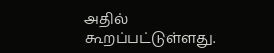அதில் கூறப்பட்டுள்ளது.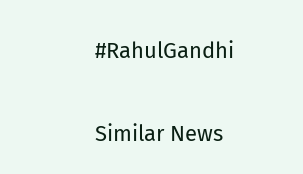#RahulGandhi

Similar News